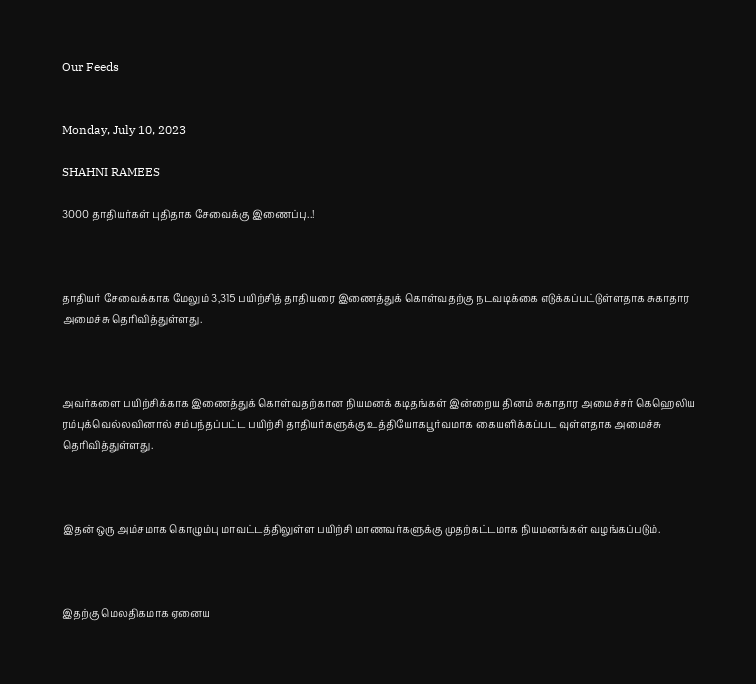Our Feeds


Monday, July 10, 2023

SHAHNI RAMEES

3000 தாதியர்கள் புதிதாக சேவைக்கு இணைப்பு..!



தாதியர் சேவைக்காக மேலும் 3,315 பயிற்சித் தாதியரை இணைத்துக் கொள்வதற்கு நடவடிக்கை எடுக்கப்பட்டுள்ளதாக சுகாதார அமைச்சு தெரிவித்துள்ளது.



அவர்களை பயிற்சிக்காக இணைத்துக் கொள்வதற்கான நியமனக் கடிதங்கள் இன்றைய தினம் சுகாதார அமைச்சர் கெஹெலிய ரம்புக்வெல்லவினால் சம்பந்தப்பட்ட பயிற்சி தாதியர்களுக்கு உத்தியோகபூர்வமாக கையளிக்கப்பட வுள்ளதாக அமைச்சு தெரிவித்துள்ளது.



இதன் ஒரு அம்சமாக கொழும்பு மாவட்டத்திலுள்ள பயிற்சி மாணவர்களுக்கு முதற்கட்டமாக நியமனங்கள் வழங்கப்படும்.



இதற்கு மெலதிகமாக ஏனைய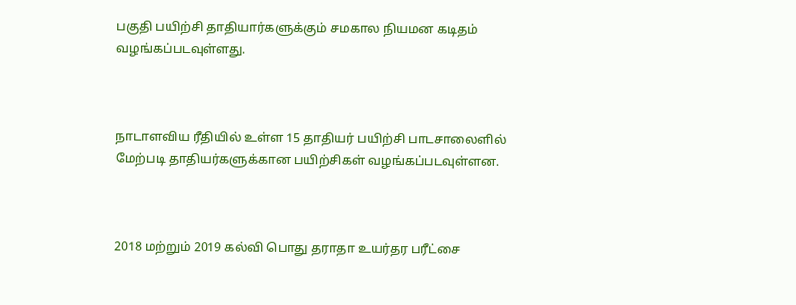பகுதி பயிற்சி தாதியார்களுக்கும் சமகால நியமன கடிதம் வழங்கப்படவுள்ளது.



நாடாளவிய ரீதியில் உள்ள 15 தாதியர் பயிற்சி பாடசாலைளில் மேற்படி தாதியர்களுக்கான பயிற்சிகள் வழங்கப்படவுள்ளன.



2018 மற்றும் 2019 கல்வி பொது தராதா உயர்தர பரீட்சை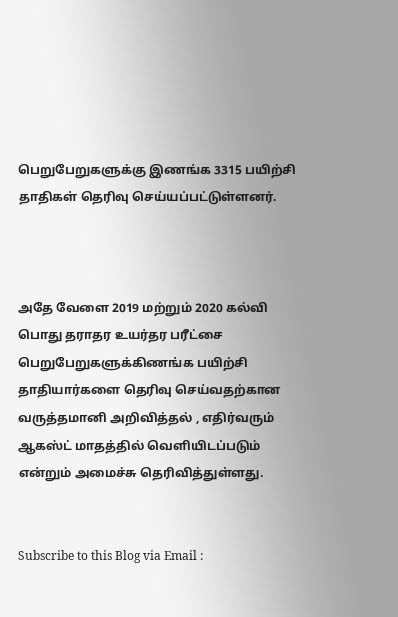பெறுபேறுகளுக்கு இணங்க 3315 பயிற்சி தாதிகள் தெரிவு செய்யப்பட்டுள்ளனர்.



அதே வேளை 2019 மற்றும் 2020 கல்வி பொது தராதர உயர்தர பரீட்சை பெறுபேறுகளுக்கிணங்க பயிற்சி தாதியார்களை தெரிவு செய்வதற்கான வருத்தமானி அறிவித்தல் , எதிர்வரும் ஆகஸ்ட் மாதத்தில் வெளியிடப்படும் என்றும் அமைச்சு தெரிவித்துள்ளது.


Subscribe to this Blog via Email :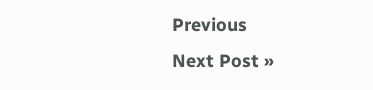Previous
Next Post »